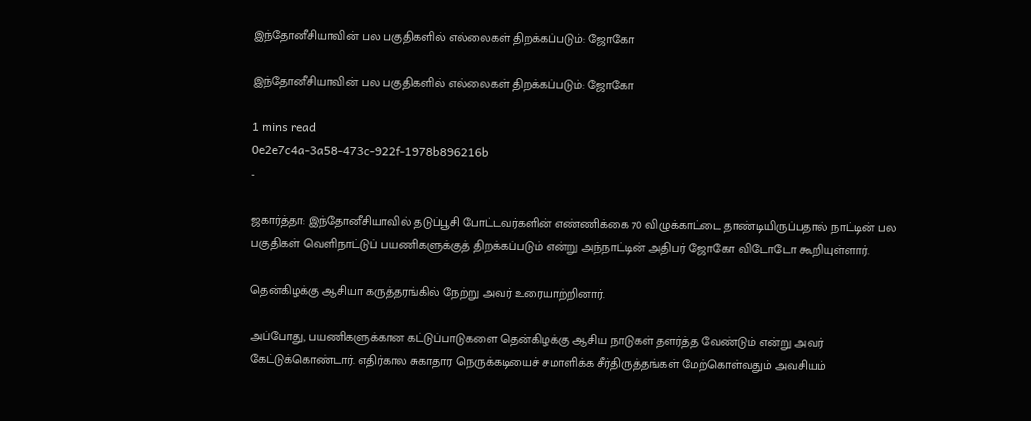இந்தோனீசியாவின் பல பகுதிகளில் எல்லைகள் திறக்கப்படும்: ஜோகோ

இந்தோனீசியாவின் பல பகுதிகளில் எல்லைகள் திறக்கப்படும்: ஜோகோ

1 mins read
0e2e7c4a-3a58-473c-922f-1978b896216b
-

ஜகார்த்தா: இந்தோனீசியாவில் தடுப்பூசி போட்டவர்களின் எண்ணிக்கை 70 விழுக்காட்டை தாண்டியிருப்பதால் நாட்டின் பல பகுதிகள் வெளிநாட்டுப் பயணிகளுக்குத் திறக்கப்படும் என்று அந்நாட்டின் அதிபர் ஜோகோ விடோடோ கூறியுள்ளார்.

தென்கிழக்கு ஆசியா கருத்தரங்கில் நேற்று அவர் உரையாற்றினார்.

அப்போது, பயணிகளுக்கான கட்டுப்பாடுகளை தென்கிழக்கு ஆசிய நாடுகள் தளர்த்த வேண்டும் என்று அவர் கேட்டுக்கொண்டார். எதிர்கால சுகாதார நெருக்கடியைச் சமாளிக்க சீர்திருத்தங்கள் மேற்கொள்வதும் அவசியம்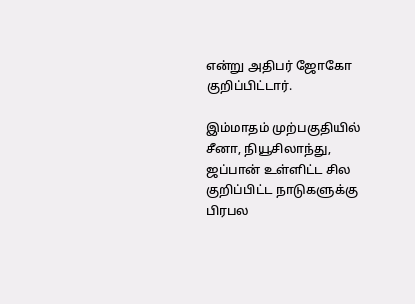என்று அதிபர் ஜோகோ குறிப்பிட்டார்.

இம்மாதம் முற்பகுதியில் சீனா, நியூசிலாந்து, ஜப்பான் உள்ளிட்ட சில குறிப்பிட்ட நாடுகளுக்கு பிரபல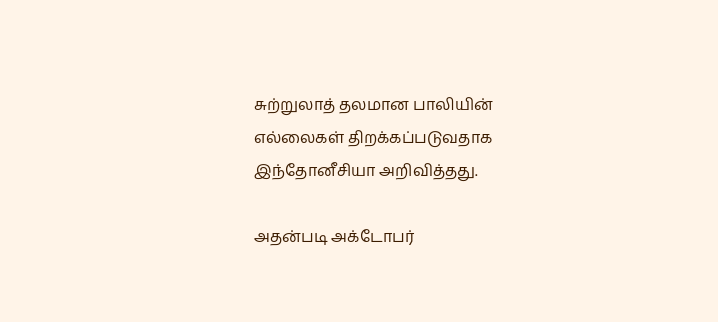சுற்றுலாத் தலமான பாலியின் எல்லைகள் திறக்கப்படுவதாக இந்தோனீசியா அறிவித்தது.

அதன்படி அக்டோபர்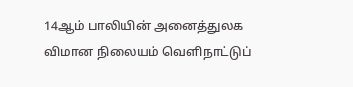14ஆம் பாலியின் அனைத்துலக விமான நிலையம் வெளிநாட்டுப்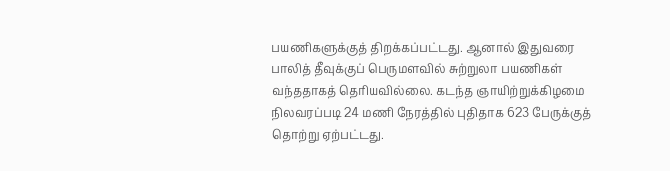பயணிகளுக்குத் திறக்கப்பட்டது. ஆனால் இதுவரை பாலித் தீவுக்குப் பெருமளவில் சுற்றுலா பயணிகள் வந்ததாகத் தெரியவில்லை. கடந்த ஞாயிற்றுக்கிழமை நிலவரப்படி 24 மணி நேரத்தில் புதிதாக 623 பேருக்குத் தொற்று ஏற்பட்டது.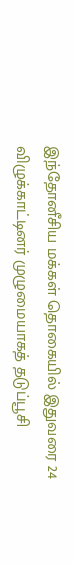இந்தோனீசிய மக்கள் தொகையில் இதுவரை 24 விழுக்காட்டினர் முழுமையாகத் தடுப்பூசி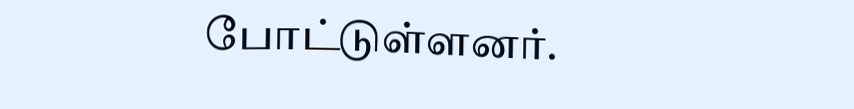போட்டுள்ளனர்.